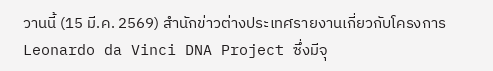วานนี้ (15 มี.ค. 2569) สำนักข่าวต่างประเทศรายงานเกี่ยวกับโครงการ Leonardo da Vinci DNA Project ซึ่งมีจุ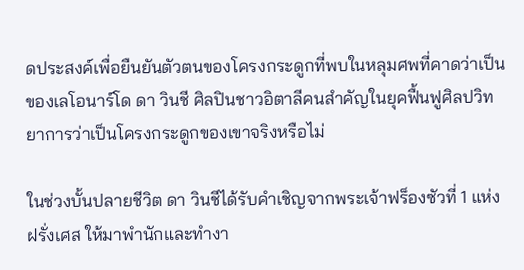ดประสงค์เพื่อยืนยันตัวตนของโครงกระดูกที่พบในหลุมศพที่คาดว่าเป็นของเลโอนาร์โด ดา วินชี ศิลปินชาวอิตาลีคนสำคัญในยุคฟื้นฟูศิลปวิทยาการว่าเป็นโครงกระดูกของเขาจริงหรือไม่

ในช่วงบั้นปลายชีวิต ดา วินชีได้รับคำเชิญจากพระเจ้าฟร็องซัวที่ 1 แห่งฝรั่งเศส ให้มาพำนักและทำงา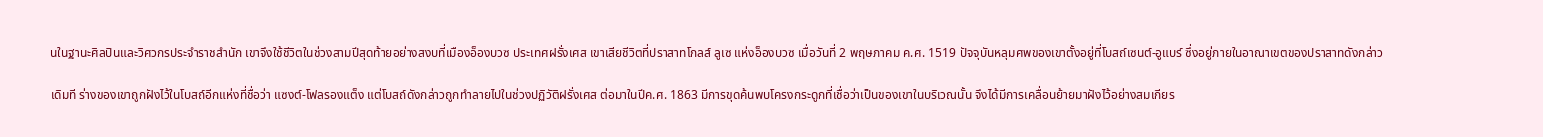นในฐานะศิลปินและวิศวกรประจำราชสำนัก เขาจึงใช้ชีวิตในช่วงสามปีสุดท้ายอย่างสงบที่เมืองอ็องบวซ ประเทศฝรั่งเศส เขาเสียชีวิตที่ปราสาทโกลส์ ลูเซ แห่งอ็องบวซ เมื่อวันที่ 2 พฤษภาคม ค.ศ. 1519 ปัจจุบันหลุมศพของเขาตั้งอยู่ที่โบสถ์เซนต์-อูแบร์ ซึ่งอยู่ภายในอาณาเขตของปราสาทดังกล่าว

เดิมที ร่างของเขาถูกฝังไว้ในโบสถ์อีกแห่งที่ชื่อว่า แซงต์-โฟลรองแต็ง แต่โบสถ์ดังกล่าวถูกทำลายไปในช่วงปฏิวัติฝรั่งเศส ต่อมาในปีค.ศ. 1863 มีการขุดค้นพบโครงกระดูกที่เชื่อว่าเป็นของเขาในบริเวณนั้น จึงได้มีการเคลื่อนย้ายมาฝังไว้อย่างสมเกียร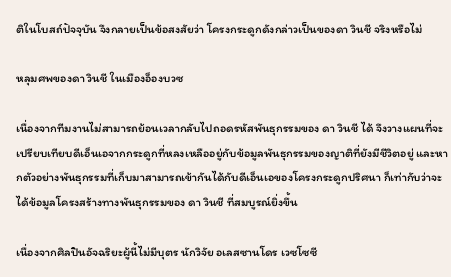ติในโบสถ์ปัจจุบัน จึงกลายเป็นข้อสงสัยว่า โครงกระดูกดังกล่าวเป็นของดา วินชี จริงหรือไม่

หลุมศพของดา วินชี ในเมืองอ็องบวซ

เนื่องจากทีมงานไม่สามารถย้อนเวลากลับไปถอดรหัสพันธุกรรมของ ดา วินชี ได้ จึงวางแผนที่จะเปรียบเทียบดีเอ็นเอจากกระดูกที่หลงเหลืออยู่กับข้อมูลพันธุกรรมของญาติที่ยังมีชีวิตอยู่ และหากตัวอย่างพันธุกรรมที่เก็บมาสามารถเข้ากันได้กับดีเอ็นเอของโครงกระดูกปริศนา ก็เท่ากับว่าจะได้ข้อมูลโครงสร้างทางพันธุกรรมของ ดา วินชี ที่สมบูรณ์ยิ่งขึ้น

เนื่องจากศิลปินอัจฉริยะผู้นี้ไม่มีบุตร นักวิจัย อเลสซานโดร เวซโซซี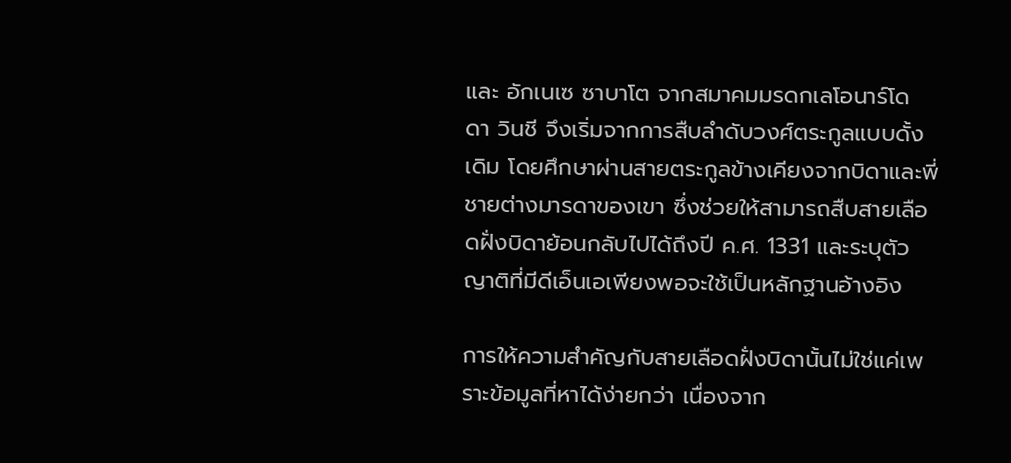และ อักเนเซ ซาบาโต จากสมาคมมรดกเลโอนาร์โด ดา วินชี จึงเริ่มจากการสืบลำดับวงศ์ตระกูลแบบดั้งเดิม โดยศึกษาผ่านสายตระกูลข้างเคียงจากบิดาและพี่ชายต่างมารดาของเขา ซึ่งช่วยให้สามารถสืบสายเลือดฝั่งบิดาย้อนกลับไปได้ถึงปี ค.ศ. 1331 และระบุตัวญาติที่มีดีเอ็นเอเพียงพอจะใช้เป็นหลักฐานอ้างอิง

การให้ความสำคัญกับสายเลือดฝั่งบิดานั้นไม่ใช่แค่เพราะข้อมูลที่หาได้ง่ายกว่า เนื่องจาก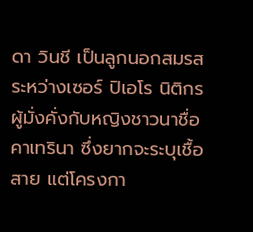ดา วินชี เป็นลูกนอกสมรสระหว่างเซอร์ ปิเอโร นิติกรผู้มั่งคั่งกับหญิงชาวนาชื่อคาเทรินา ซึ่งยากจะระบุเชื้อสาย แต่โครงกา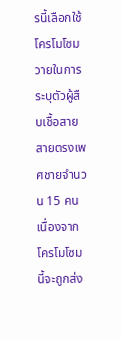รนี้เลือกใช้โครโมโซมวายในการระบุตัวผู้สืบเชื้อสายสายตรงเพศชายจำนวน 15 คน เนื่องจากโครโมโซมนี้จะถูกส่ง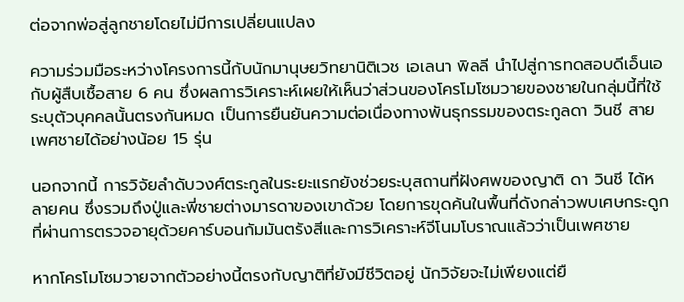ต่อจากพ่อสู่ลูกชายโดยไม่มีการเปลี่ยนแปลง

ความร่วมมือระหว่างโครงการนี้กับนักมานุษยวิทยานิติเวช เอเลนา พิลลี นำไปสู่การทดสอบดีเอ็นเอกับผู้สืบเชื้อสาย 6 คน ซึ่งผลการวิเคราะห์เผยให้เห็นว่าส่วนของโครโมโซมวายของชายในกลุ่มนี้ที่ใช้ระบุตัวบุคคลนั้นตรงกันหมด เป็นการยืนยันความต่อเนื่องทางพันธุกรรมของตระกูลดา วินชี สายเพศชายได้อย่างน้อย 15 รุ่น

นอกจากนี้ การวิจัยลำดับวงศ์ตระกูลในระยะแรกยังช่วยระบุสถานที่ฝังศพของญาติ ดา วินชี ได้หลายคน ซึ่งรวมถึงปู่และพี่ชายต่างมารดาของเขาด้วย โดยการขุดค้นในพื้นที่ดังกล่าวพบเศษกระดูกที่ผ่านการตรวจอายุด้วยคาร์บอนกัมมันตรังสีและการวิเคราะห์จีโนมโบราณแล้วว่าเป็นเพศชาย

หากโครโมโซมวายจากตัวอย่างนี้ตรงกับญาติที่ยังมีชีวิตอยู่ นักวิจัยจะไม่เพียงแต่ยื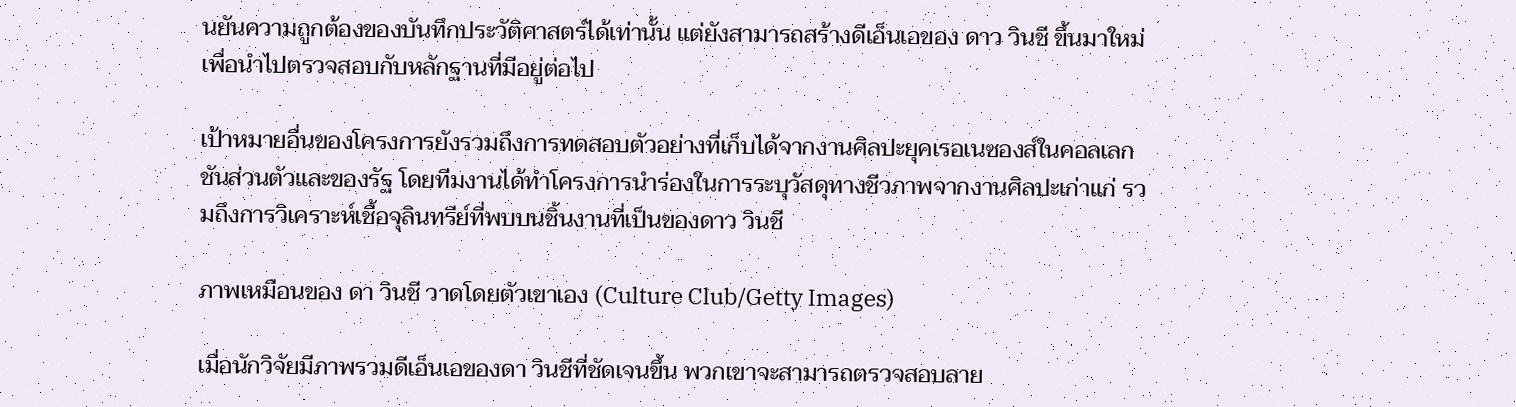นยันความถูกต้องของบันทึกประวัติศาสตร์ได้เท่านั้น แต่ยังสามารถสร้างดีเอ็นเอของ ดาว วินชี ขึ้นมาใหม่เพื่อนำไปตรวจสอบกับหลักฐานที่มีอยู่ต่อไป

เป้าหมายอื่นของโครงการยังรวมถึงการทดสอบตัวอย่างที่เก็บได้จากงานศิลปะยุคเรอเนซองส์ในคอลเลกชันส่วนตัวและของรัฐ โดยทีมงานได้ทำโครงการนำร่องในการระบุวัสดุทางชีวภาพจากงานศิลปะเก่าแก่ รวมถึงการวิเคราะห์เชื้อจุลินทรีย์ที่พบบนชิ้นงานที่เป็นของดาว วินชี

ภาพเหมือนของ ดา วินชี วาดโดยตัวเขาเอง (Culture Club/Getty Images)

เมื่อนักวิจัยมีภาพรวมดีเอ็นเอของดา วินชีที่ชัดเจนขึ้น พวกเขาจะสามารถตรวจสอบลาย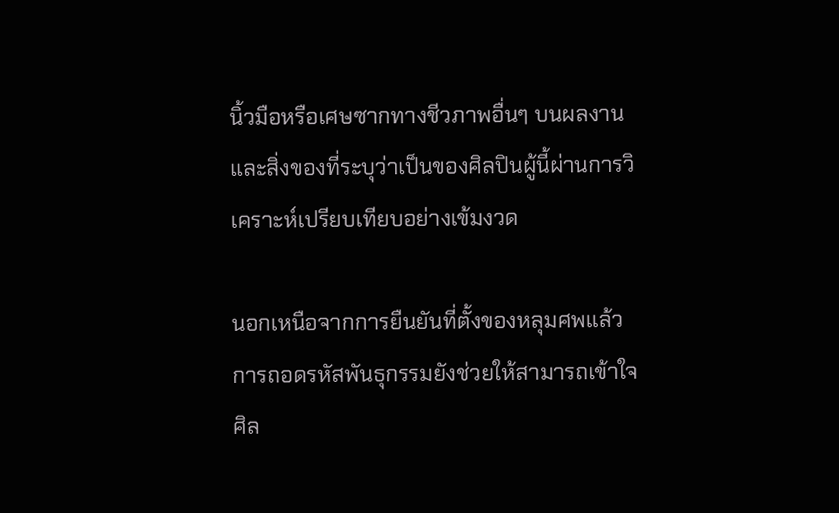นิ้วมือหรือเศษซากทางชีวภาพอื่นๆ บนผลงานและสิ่งของที่ระบุว่าเป็นของศิลปินผู้นี้ผ่านการวิเคราะห์เปรียบเทียบอย่างเข้มงวด

นอกเหนือจากการยืนยันที่ตั้งของหลุมศพแล้ว การถอดรหัสพันธุกรรมยังช่วยให้สามารถเข้าใจศิล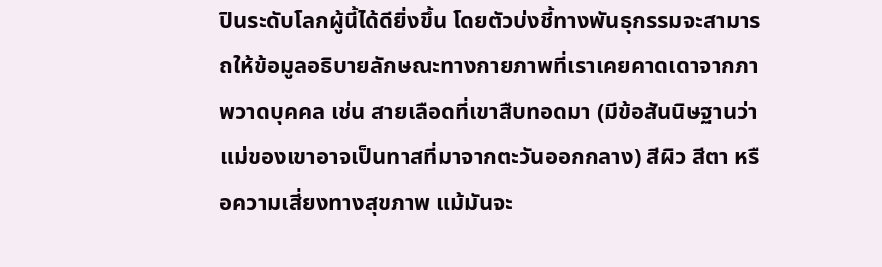ปินระดับโลกผู้นี้ได้ดียิ่งขึ้น โดยตัวบ่งชี้ทางพันธุกรรมจะสามารถให้ข้อมูลอธิบายลักษณะทางกายภาพที่เราเคยคาดเดาจากภาพวาดบุคคล เช่น สายเลือดที่เขาสืบทอดมา (มีข้อสันนิษฐานว่าแม่ของเขาอาจเป็นทาสที่มาจากตะวันออกกลาง) สีผิว สีตา หรือความเสี่ยงทางสุขภาพ แม้มันจะ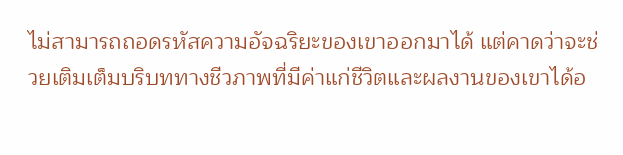ไม่สามารถถอดรหัสความอัจฉริยะของเขาออกมาได้ แต่คาดว่าจะช่วยเติมเต็มบริบททางชีวภาพที่มีค่าแก่ชีวิตและผลงานของเขาได้อ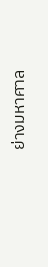ย่างมหาศาล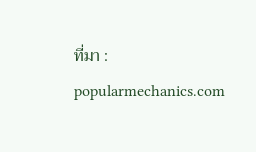ที่มา : popularmechanics.com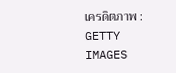เครดิตภาพ : GETTY IMAGES